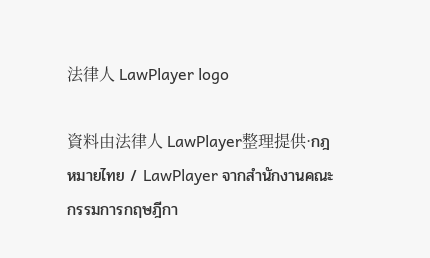法律人 LawPlayer logo

資料由法律人 LawPlayer整理提供·กฎหมายไทย / LawPlayer จากสำนักงานคณะกรรมการกฤษฎีกา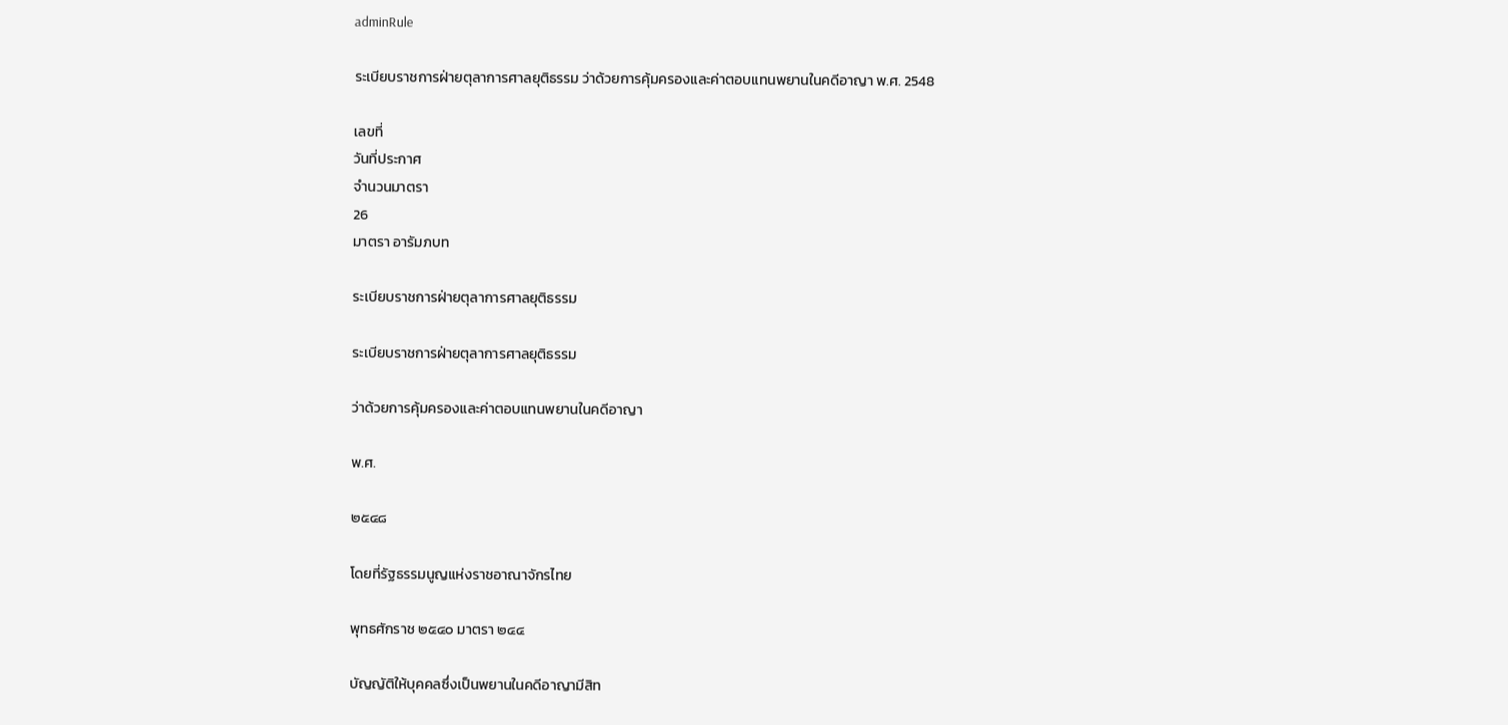adminRule

ระเบียบราชการฝ่ายตุลาการศาลยุติธรรม ว่าด้วยการคุ้มครองและค่าตอบแทนพยานในคดีอาญา พ.ศ. 2548

เลขที่
วันที่ประกาศ
จำนวนมาตรา
26
มาตรา อารัมภบท

ระเบียบราชการฝ่ายตุลาการศาลยุติธรรม

ระเบียบราชการฝ่ายตุลาการศาลยุติธรรม

ว่าด้วยการคุ้มครองและค่าตอบแทนพยานในคดีอาญา

พ.ศ.

๒๕๔๘

โดยที่รัฐธรรมนูญแห่งราชอาณาจักรไทย

พุทธศักราช ๒๕๔๐ มาตรา ๒๔๔

บัญญัติให้บุคคลซึ่งเป็นพยานในคดีอาญามีสิท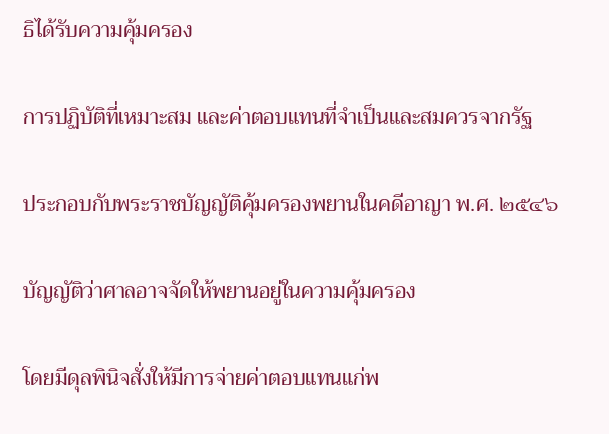ธิได้รับความคุ้มครอง

การปฏิบัติที่เหมาะสม และค่าตอบแทนที่จำเป็นและสมควรจากรัฐ

ประกอบกับพระราชบัญญัติคุ้มครองพยานในคดีอาญา พ.ศ. ๒๕๔๖

บัญญัติว่าศาลอาจจัดให้พยานอยู่ในความคุ้มครอง

โดยมีดุลพินิจสั่งให้มีการจ่ายค่าตอบแทนแก่พ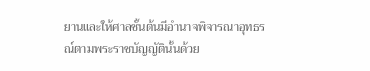ยานและให้ศาลชั้นต้นมีอำนาจพิจารณาอุทธรณ์ตามพระราชบัญญัตินั้นด้วย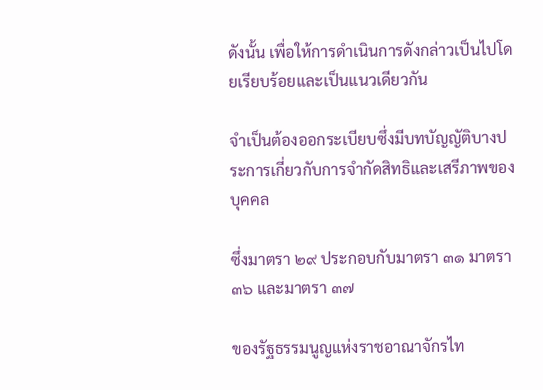ดังนั้น เพื่อให้การดำเนินการดังกล่าวเป็นไปโดยเรียบร้อยและเป็นแนวเดียวกัน

จำเป็นต้องออกระเบียบซึ่งมีบทบัญญัติบางประการเกี่ยวกับการจำกัดสิทธิและเสรีภาพของบุคคล

ซึ่งมาตรา ๒๙ ประกอบกับมาตรา ๓๑ มาตรา ๓๖ และมาตรา ๓๗

ของรัฐธรรมนูญแห่งราชอาณาจักรไท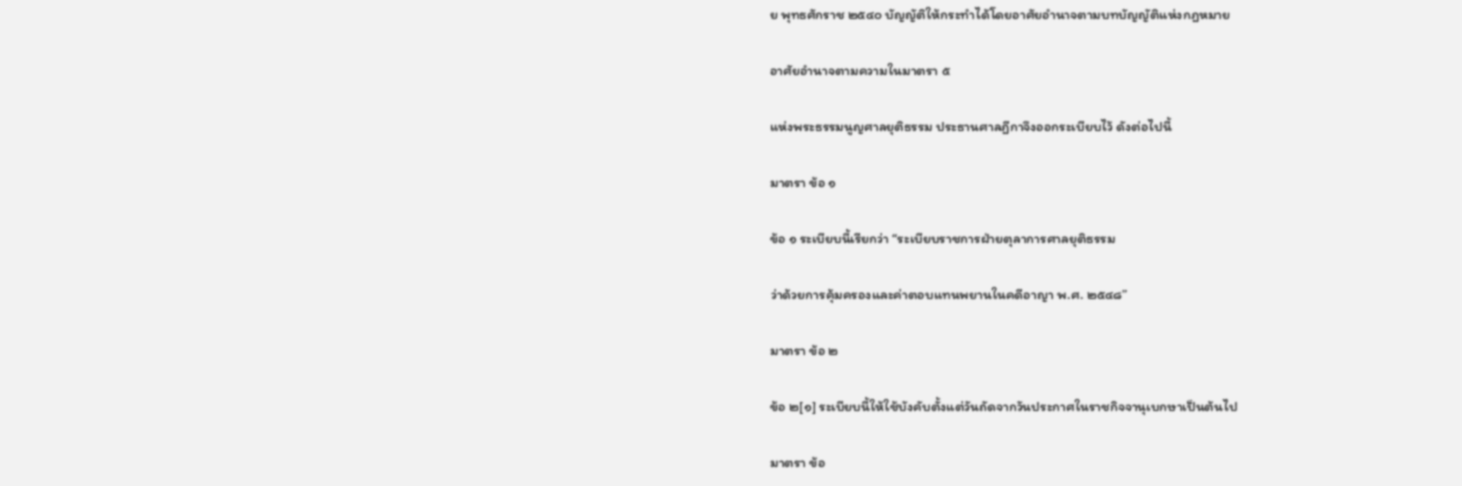ย พุทธศักราช ๒๕๔๐ บัญญัติให้กระทำได้โดยอาศัยอำนาจตามบทบัญญัติแห่งกฎหมาย

อาศัยอำนาจตามความในมาตรา ๕

แห่งพระธรรมนูญศาลยุติธรรม ประธานศาลฎีกาจึงออกระเบียบไว้ ดังต่อไปนี้

มาตรา ข้อ ๑

ข้อ ๑ ระเบียบนี้เรียกว่า “ระเบียบราชการฝ่ายตุลาการศาลยุติธรรม

ว่าด้วยการคุ้มครองและค่าตอบแทนพยานในคดีอาญา พ.ศ. ๒๕๔๘”

มาตรา ข้อ ๒

ข้อ ๒[๑] ระเบียบนี้ให้ใช้บังคับตั้งแต่วันถัดจากวันประกาศในราชกิจจานุเบกษาเป็นต้นไป

มาตรา ข้อ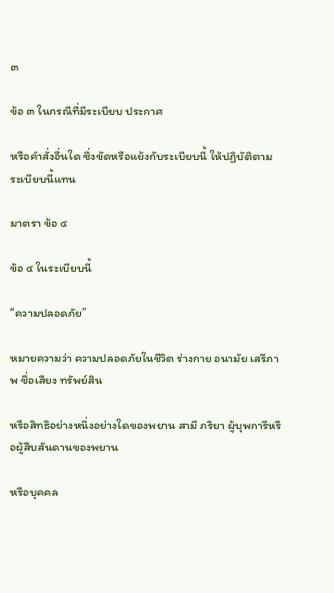๓

ข้อ ๓ ในกรณีที่มีระเบียบ ประกาศ

หรือคำสั่งอื่นใด ซึ่งขัดหรือแย้งกับระเบียบนี้ ให้ปฏิบัติตามระเบียบนี้แทน

มาตรา ข้อ ๔

ข้อ ๔ ในระเบียบนี้

“ความปลอดภัย”

หมายความว่า ความปลอดภัยในชีวิต ร่างกาย อนามัย เสรีภาพ ชื่อเสียง ทรัพย์สิน

หรือสิทธิอย่างหนึ่งอย่างใดของพยาน สามี ภริยา ผู้บุพการีหรือผู้สืบสันดานของพยาน

หรือบุคคล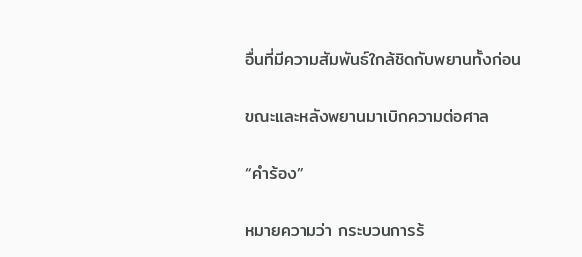อื่นที่มีความสัมพันธ์ใกล้ชิดกับพยานทั้งก่อน

ขณะและหลังพยานมาเบิกความต่อศาล

“คำร้อง”

หมายความว่า กระบวนการร้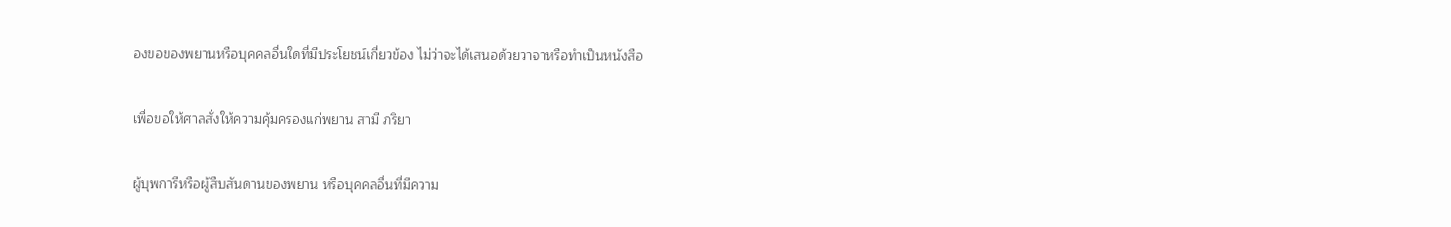องขอของพยานหรือบุคคลอื่นใดที่มีประโยชน์เกี่ยวข้อง ไม่ว่าจะได้เสนอด้วยวาจาหรือทำเป็นหนังสือ

เพื่อขอให้ศาลสั่งให้ความคุ้มครองแก่พยาน สามี ภริยา

ผู้บุพการีหรือผู้สืบสันดานของพยาน หรือบุคคลอื่นที่มีความ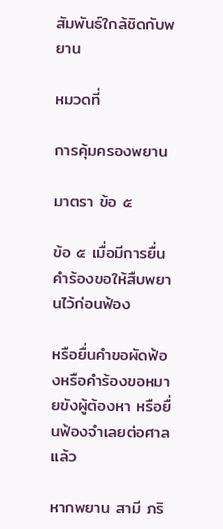สัมพันธ์ใกล้ชิดกับพยาน

หมวดที่

การคุ้มครองพยาน

มาตรา ข้อ ๕

ข้อ ๕ เมื่อมีการยื่นคำร้องขอให้สืบพยานไว้ก่อนฟ้อง

หรือยื่นคำขอผัดฟ้องหรือคำร้องขอหมายขังผู้ต้องหา หรือยื่นฟ้องจำเลยต่อศาลแล้ว

หากพยาน สามี ภริ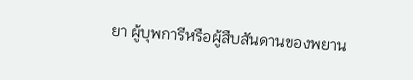ยา ผู้บุพการีหรือผู้สืบสันดานของพยาน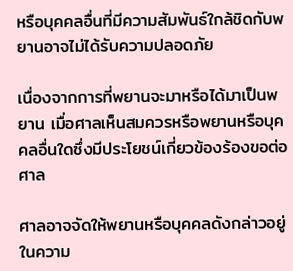หรือบุคคลอื่นที่มีความสัมพันธ์ใกล้ชิดกับพยานอาจไม่ได้รับความปลอดภัย

เนื่องจากการที่พยานจะมาหรือได้มาเป็นพยาน เมื่อศาลเห็นสมควรหรือพยานหรือบุคคลอื่นใดซึ่งมีประโยชน์เกี่ยวข้องร้องขอต่อศาล

ศาลอาจจัดให้พยานหรือบุคคลดังกล่าวอยู่ในความ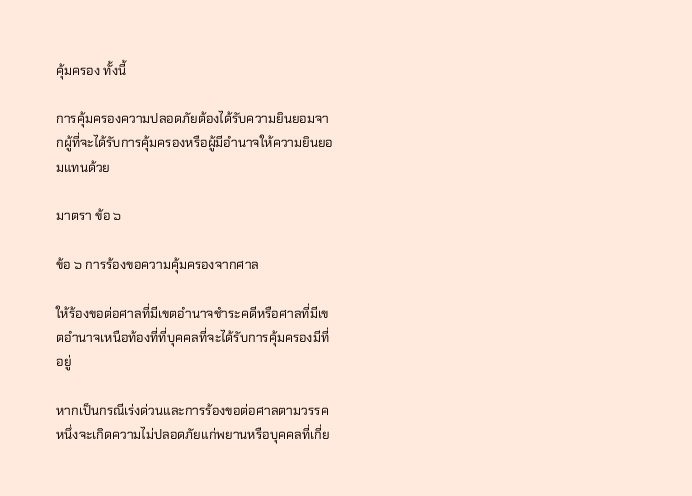คุ้มครอง ทั้งนี้

การคุ้มครองความปลอดภัยต้องได้รับความยินยอมจากผู้ที่จะได้รับการคุ้มครองหรือผู้มีอำนาจให้ความยินยอมแทนด้วย

มาตรา ข้อ ๖

ข้อ ๖ การร้องขอความคุ้มครองจากศาล

ให้ร้องขอต่อศาลที่มีเขตอำนาจชำระคดีหรือศาลที่มีเขตอำนาจเหนือท้องที่ที่บุคคลที่จะได้รับการคุ้มครองมีที่อยู่

หากเป็นกรณีเร่งด่วนและการร้องขอต่อศาลตามวรรคหนึ่งจะเกิดความไม่ปลอดภัยแก่พยานหรือบุคคลที่เกี่ย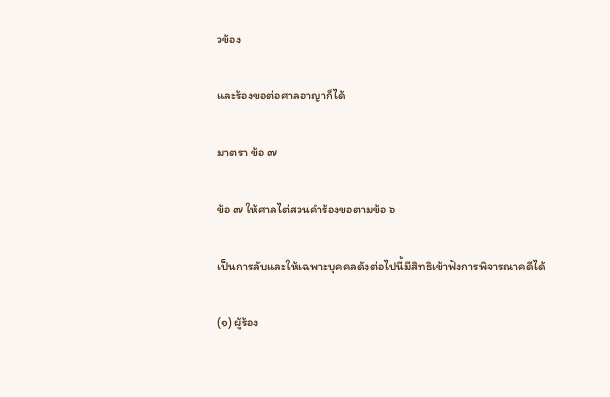วข้อง

และร้องขอต่อศาลอาญาก็ได้

มาตรา ข้อ ๗

ข้อ ๗ ให้ศาลไต่สวนคำร้องขอตามข้อ ๖

เป็นการลับและให้เฉพาะบุคคลดังต่อไปนี้มีสิทธิเข้าฟังการพิจารณาคดีได้

(๑) ผู้ร้อง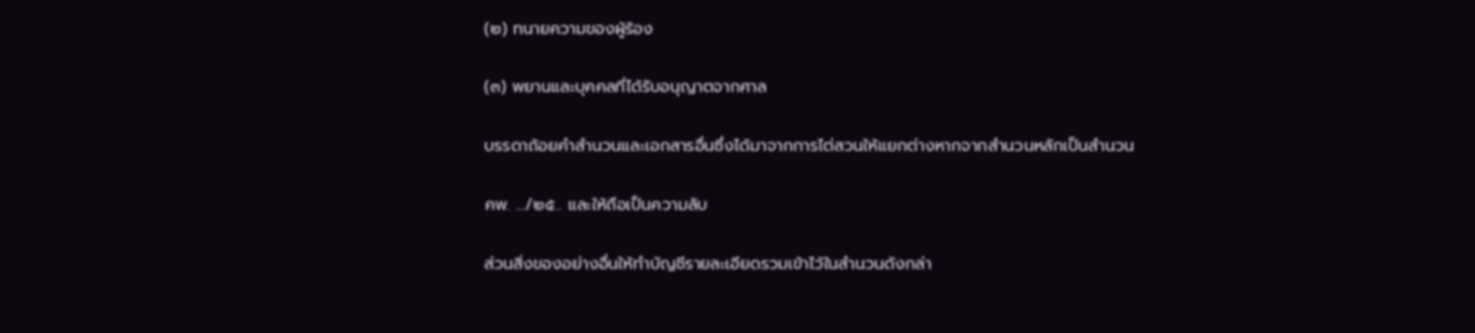(๒) ทนายความของผู้ร้อง

(๓) พยานและบุคคลที่ได้รับอนุญาตจากศาล

บรรดาถ้อยคำสำนวนและเอกสารอื่นซึ่งได้มาจากการไต่สวนให้แยกต่างหากจากสำนวนหลักเป็นสำนวน

คพ. .../๒๕.. และให้ถือเป็นความลับ

ส่วนสิ่งของอย่างอื่นให้ทำบัญชีรายละเอียดรวมเข้าไว้ในสำนวนดังกล่า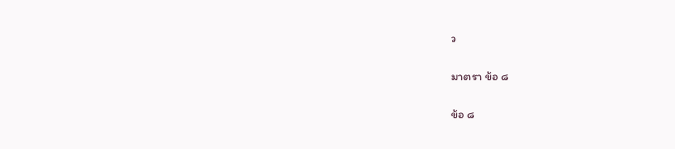ว

มาตรา ข้อ ๘

ข้อ ๘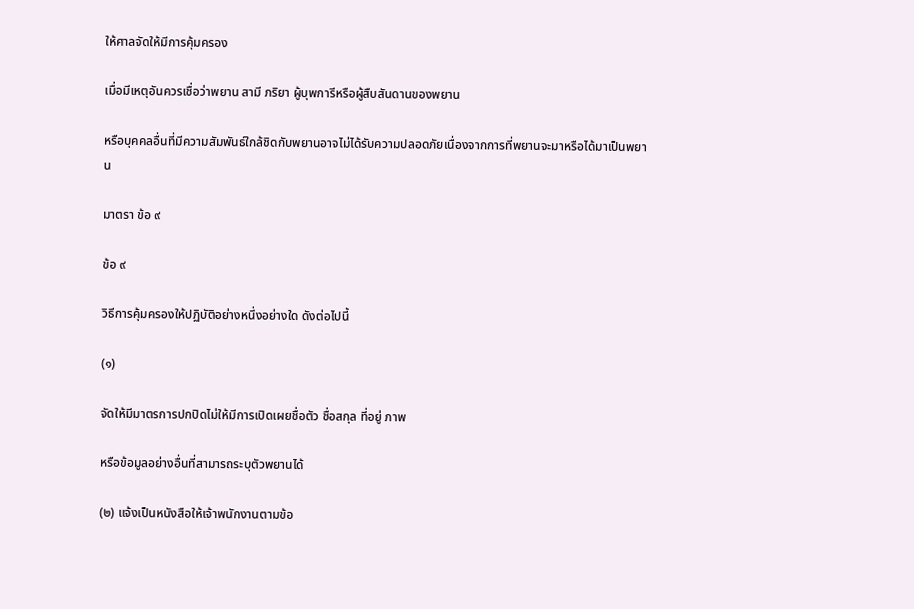ให้ศาลจัดให้มีการคุ้มครอง

เมื่อมีเหตุอันควรเชื่อว่าพยาน สามี ภริยา ผู้บุพการีหรือผู้สืบสันดานของพยาน

หรือบุคคลอื่นที่มีความสัมพันธ์ใกล้ชิดกับพยานอาจไม่ได้รับความปลอดภัยเนื่องจากการที่พยานจะมาหรือได้มาเป็นพยาน

มาตรา ข้อ ๙

ข้อ ๙

วิธีการคุ้มครองให้ปฏิบัติอย่างหนึ่งอย่างใด ดังต่อไปนี้

(๑)

จัดให้มีมาตรการปกปิดไม่ให้มีการเปิดเผยชื่อตัว ชื่อสกุล ที่อยู่ ภาพ

หรือข้อมูลอย่างอื่นที่สามารถระบุตัวพยานได้

(๒) แจ้งเป็นหนังสือให้เจ้าพนักงานตามข้อ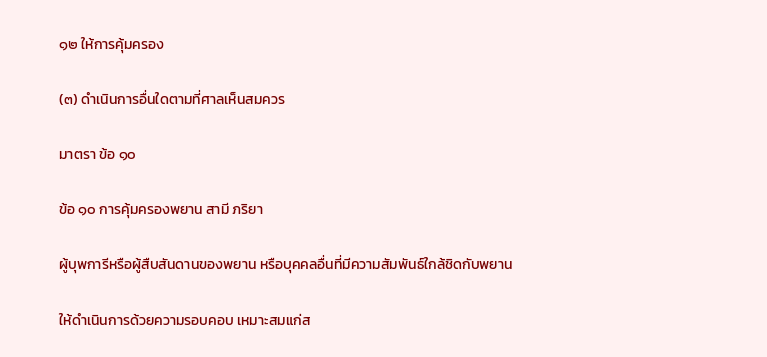๑๒ ให้การคุ้มครอง

(๓) ดำเนินการอื่นใดตามที่ศาลเห็นสมควร

มาตรา ข้อ ๑๐

ข้อ ๑๐ การคุ้มครองพยาน สามี ภริยา

ผู้บุพการีหรือผู้สืบสันดานของพยาน หรือบุคคลอื่นที่มีความสัมพันธ์ใกล้ชิดกับพยาน

ให้ดำเนินการด้วยความรอบคอบ เหมาะสมแก่ส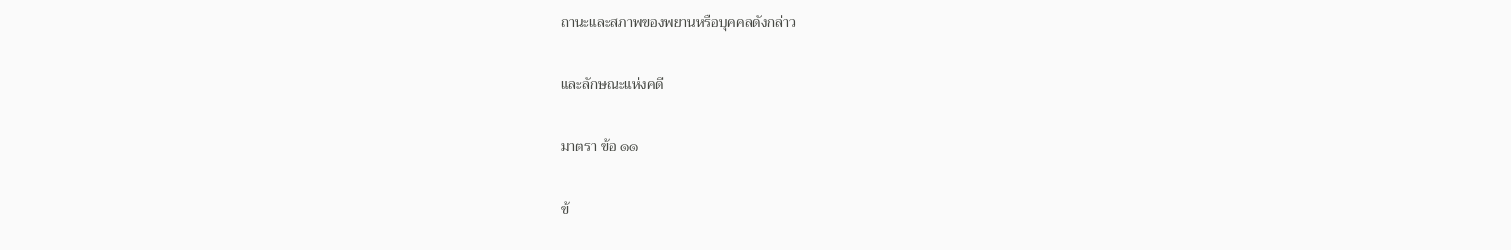ถานะและสภาพของพยานหรือบุคคลดังกล่าว

และลักษณะแห่งคดี

มาตรา ข้อ ๑๑

ข้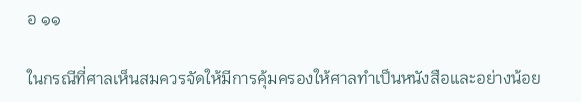อ ๑๑

ในกรณีที่ศาลเห็นสมควรจัดให้มีการคุ้มครองให้ศาลทำเป็นหนังสือและอย่างน้อย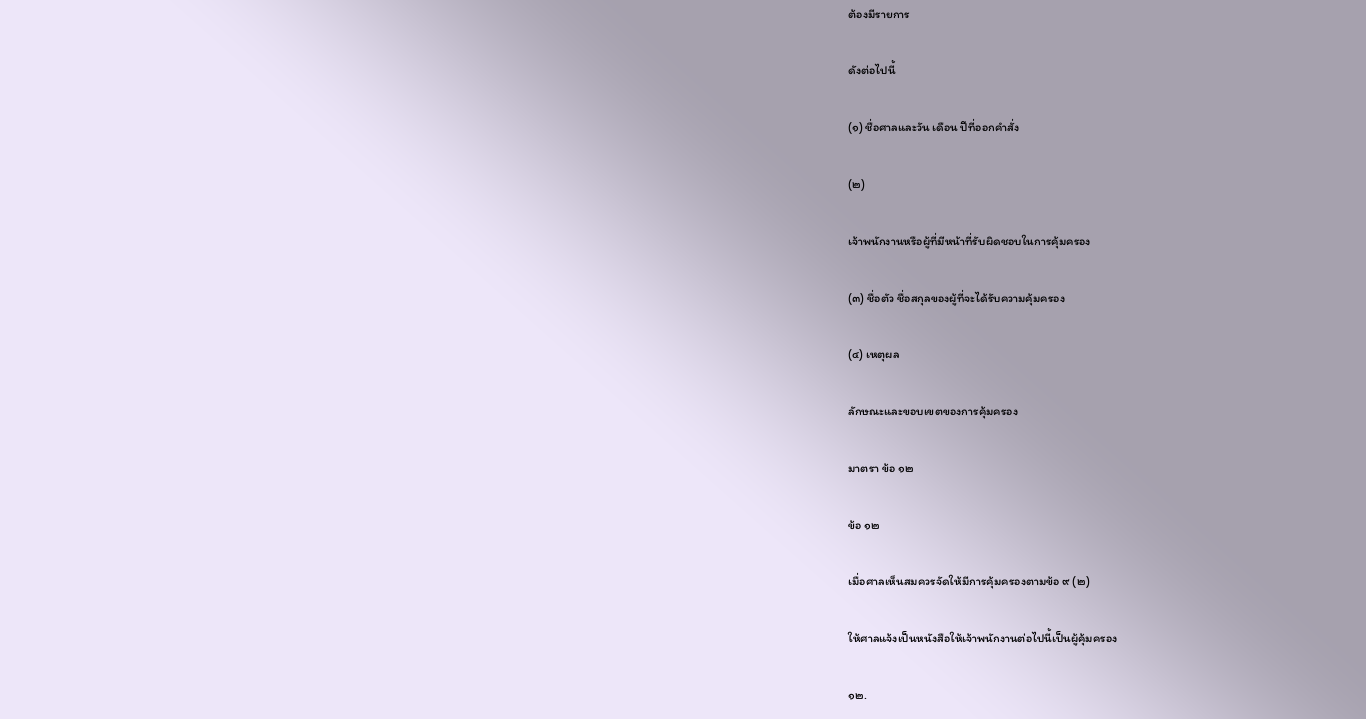ต้องมีรายการ

ดังต่อไปนี้

(๑) ชื่อศาลและวัน เดือน ปีที่ออกคำสั่ง

(๒)

เจ้าพนักงานหรือผู้ที่มีหน้าที่รับผิดชอบในการคุ้มครอง

(๓) ชื่อตัว ชื่อสกุลของผู้ที่จะได้รับความคุ้มครอง

(๔) เหตุผล

ลักษณะและขอบเขตของการคุ้มครอง

มาตรา ข้อ ๑๒

ข้อ ๑๒

เมื่อศาลเห็นสมควรจัดให้มีการคุ้มครองตามข้อ ๙ (๒)

ให้ศาลแจ้งเป็นหนังสือให้เจ้าพนักงานต่อไปนี้เป็นผู้คุ้มครอง

๑๒.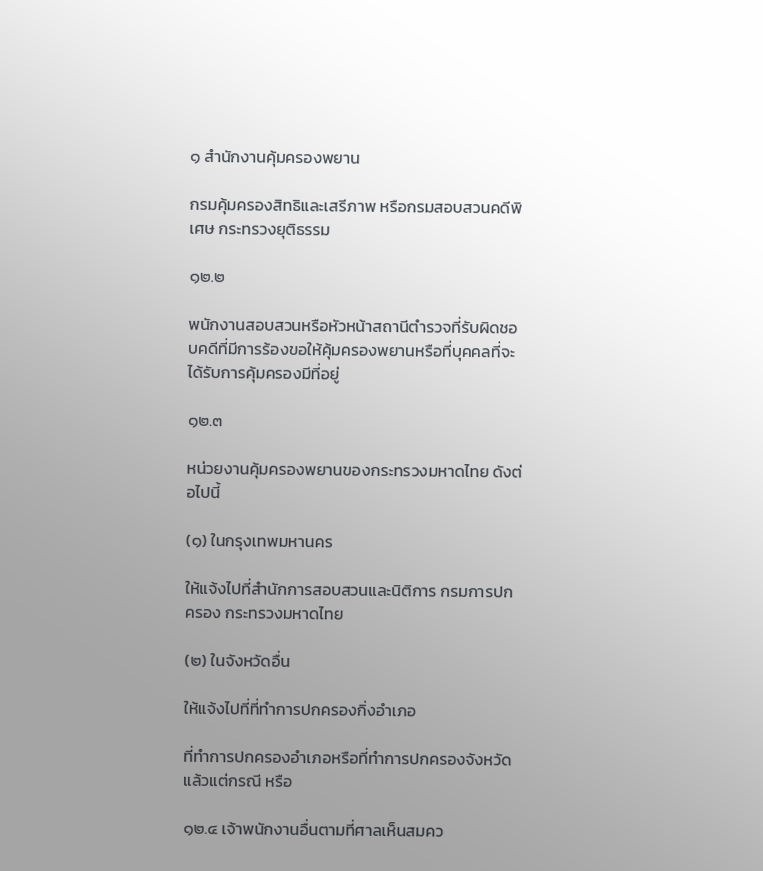๑ สำนักงานคุ้มครองพยาน

กรมคุ้มครองสิทธิและเสรีภาพ หรือกรมสอบสวนคดีพิเศษ กระทรวงยุติธรรม

๑๒.๒

พนักงานสอบสวนหรือหัวหน้าสถานีตำรวจที่รับผิดชอบคดีที่มีการร้องขอให้คุ้มครองพยานหรือที่บุคคลที่จะได้รับการคุ้มครองมีที่อยู่

๑๒.๓

หน่วยงานคุ้มครองพยานของกระทรวงมหาดไทย ดังต่อไปนี้

(๑) ในกรุงเทพมหานคร

ให้แจ้งไปที่สำนักการสอบสวนและนิติการ กรมการปกครอง กระทรวงมหาดไทย

(๒) ในจังหวัดอื่น

ให้แจ้งไปที่ที่ทำการปกครองกิ่งอำเภอ

ที่ทำการปกครองอำเภอหรือที่ทำการปกครองจังหวัด แล้วแต่กรณี หรือ

๑๒.๔ เจ้าพนักงานอื่นตามที่ศาลเห็นสมคว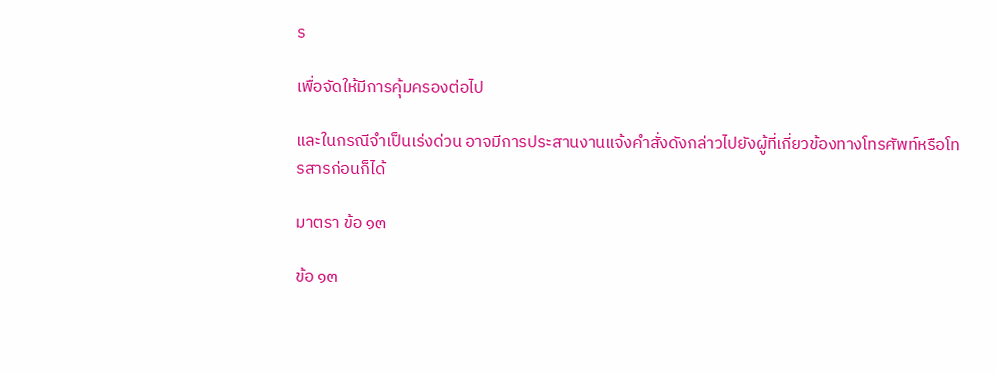ร

เพื่อจัดให้มีการคุ้มครองต่อไป

และในกรณีจำเป็นเร่งด่วน อาจมีการประสานงานแจ้งคำสั่งดังกล่าวไปยังผู้ที่เกี่ยวข้องทางโทรศัพท์หรือโทรสารก่อนก็ได้

มาตรา ข้อ ๑๓

ข้อ ๑๓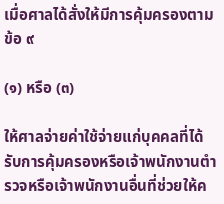เมื่อศาลได้สั่งให้มีการคุ้มครองตามข้อ ๙

(๑) หรือ (๓)

ให้ศาลจ่ายค่าใช้จ่ายแก่บุคคลที่ได้รับการคุ้มครองหรือเจ้าพนักงานตำรวจหรือเจ้าพนักงานอื่นที่ช่วยให้ค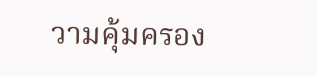วามคุ้มครอง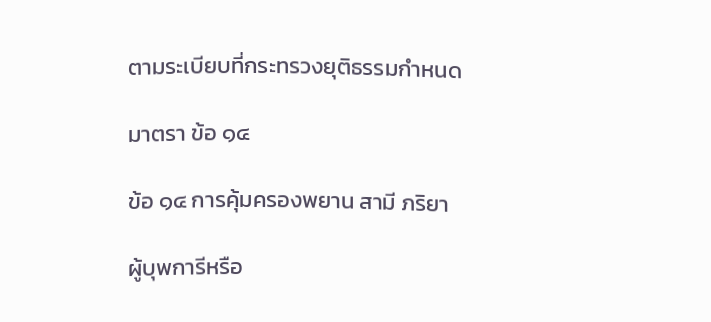ตามระเบียบที่กระทรวงยุติธรรมกำหนด

มาตรา ข้อ ๑๔

ข้อ ๑๔ การคุ้มครองพยาน สามี ภริยา

ผู้บุพการีหรือ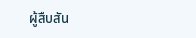ผู้สืบสัน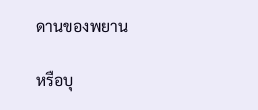ดานของพยาน

หรือบุ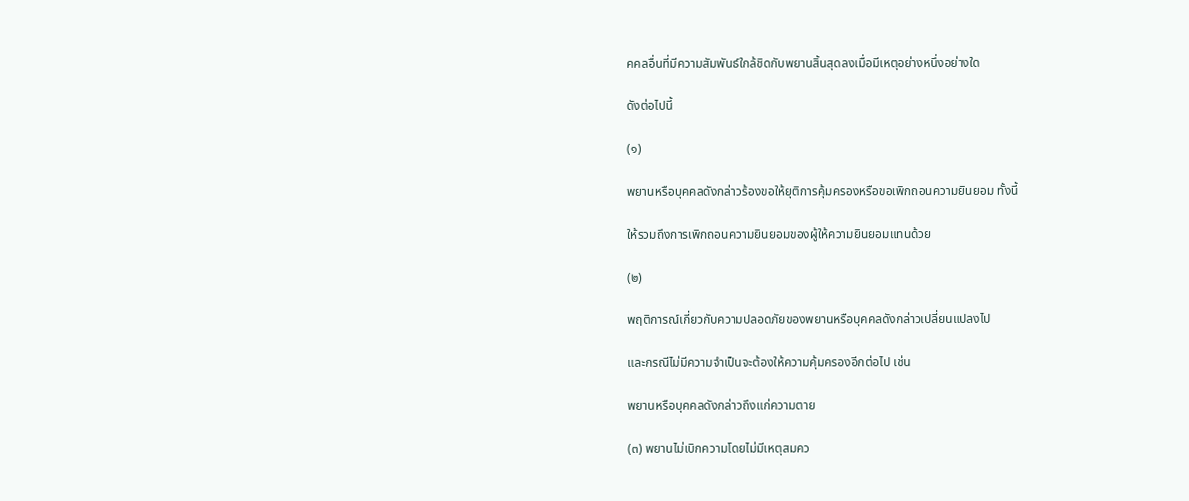คคลอื่นที่มีความสัมพันธ์ใกล้ชิดกับพยานสิ้นสุดลงเมื่อมีเหตุอย่างหนึ่งอย่างใด

ดังต่อไปนี้

(๑)

พยานหรือบุคคลดังกล่าวร้องขอให้ยุติการคุ้มครองหรือขอเพิกถอนความยินยอม ทั้งนี้

ให้รวมถึงการเพิกถอนความยินยอมของผู้ให้ความยินยอมแทนด้วย

(๒)

พฤติการณ์เกี่ยวกับความปลอดภัยของพยานหรือบุคคลดังกล่าวเปลี่ยนแปลงไป

และกรณีไม่มีความจำเป็นจะต้องให้ความคุ้มครองอีกต่อไป เช่น

พยานหรือบุคคลดังกล่าวถึงแก่ความตาย

(๓) พยานไม่เบิกความโดยไม่มีเหตุสมคว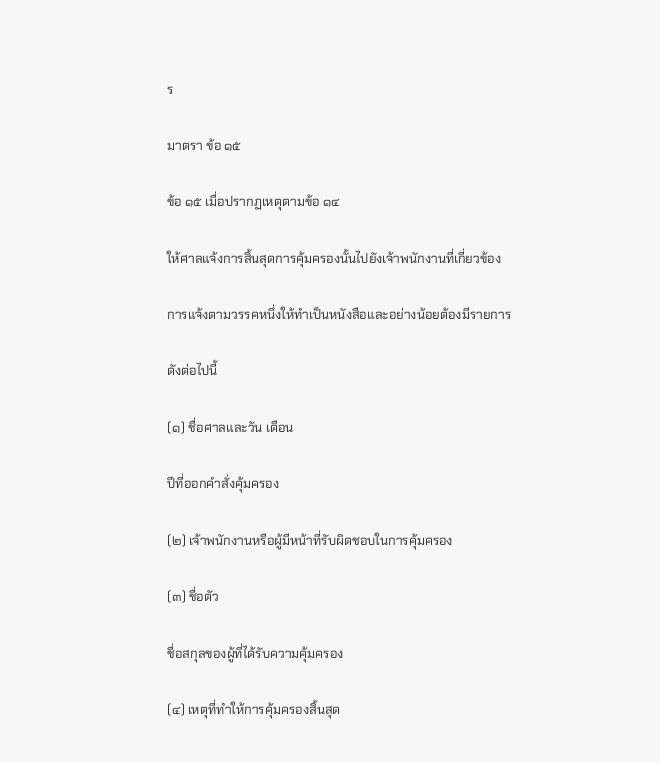ร

มาตรา ข้อ ๑๕

ข้อ ๑๕ เมื่อปรากฏเหตุตามข้อ ๑๔

ให้ศาลแจ้งการสิ้นสุดการคุ้มครองนั้นไปยังเจ้าพนักงานที่เกี่ยวข้อง

การแจ้งตามวรรคหนึ่งให้ทำเป็นหนังสือและอย่างน้อยต้องมีรายการ

ดังต่อไปนี้

(๑) ชื่อศาลและวัน เดือน

ปีที่ออกคำสั่งคุ้มครอง

(๒) เจ้าพนักงานหรือผู้มีหน้าที่รับผิดชอบในการคุ้มครอง

(๓) ชื่อตัว

ชื่อสกุลของผู้ที่ได้รับความคุ้มครอง

(๔) เหตุที่ทำให้การคุ้มครองสิ้นสุด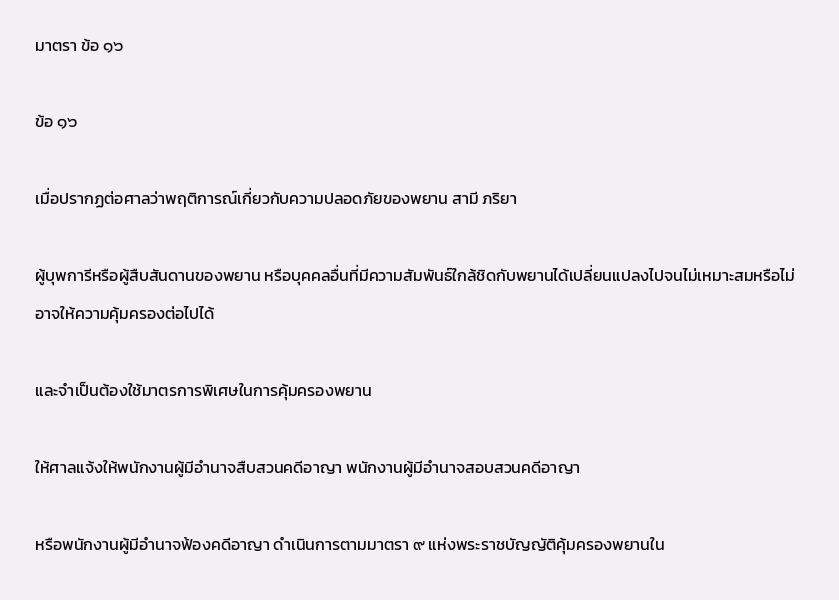มาตรา ข้อ ๑๖

ข้อ ๑๖

เมื่อปรากฏต่อศาลว่าพฤติการณ์เกี่ยวกับความปลอดภัยของพยาน สามี ภริยา

ผู้บุพการีหรือผู้สืบสันดานของพยาน หรือบุคคลอื่นที่มีความสัมพันธ์ใกล้ชิดกับพยานได้เปลี่ยนแปลงไปจนไม่เหมาะสมหรือไม่อาจให้ความคุ้มครองต่อไปได้

และจำเป็นต้องใช้มาตรการพิเศษในการคุ้มครองพยาน

ให้ศาลแจ้งให้พนักงานผู้มีอำนาจสืบสวนคดีอาญา พนักงานผู้มีอำนาจสอบสวนคดีอาญา

หรือพนักงานผู้มีอำนาจฟ้องคดีอาญา ดำเนินการตามมาตรา ๙ แห่งพระราชบัญญัติคุ้มครองพยานใน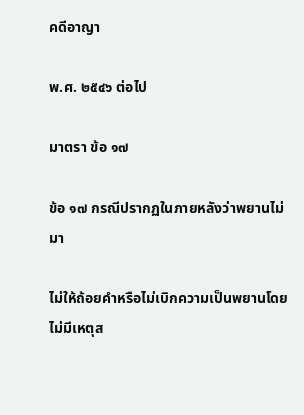คดีอาญา

พ.ศ. ๒๕๔๖ ต่อไป

มาตรา ข้อ ๑๗

ข้อ ๑๗ กรณีปรากฏในภายหลังว่าพยานไม่มา

ไม่ให้ถ้อยคำหรือไม่เบิกความเป็นพยานโดยไม่มีเหตุส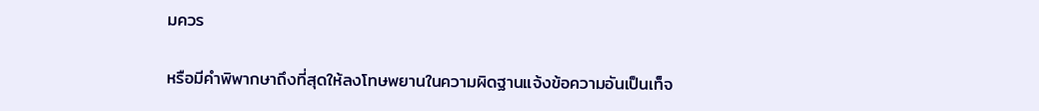มควร

หรือมีคำพิพากษาถึงที่สุดให้ลงโทษพยานในความผิดฐานแจ้งข้อความอันเป็นเท็จ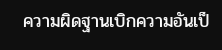ความผิดฐานเบิกความอันเป็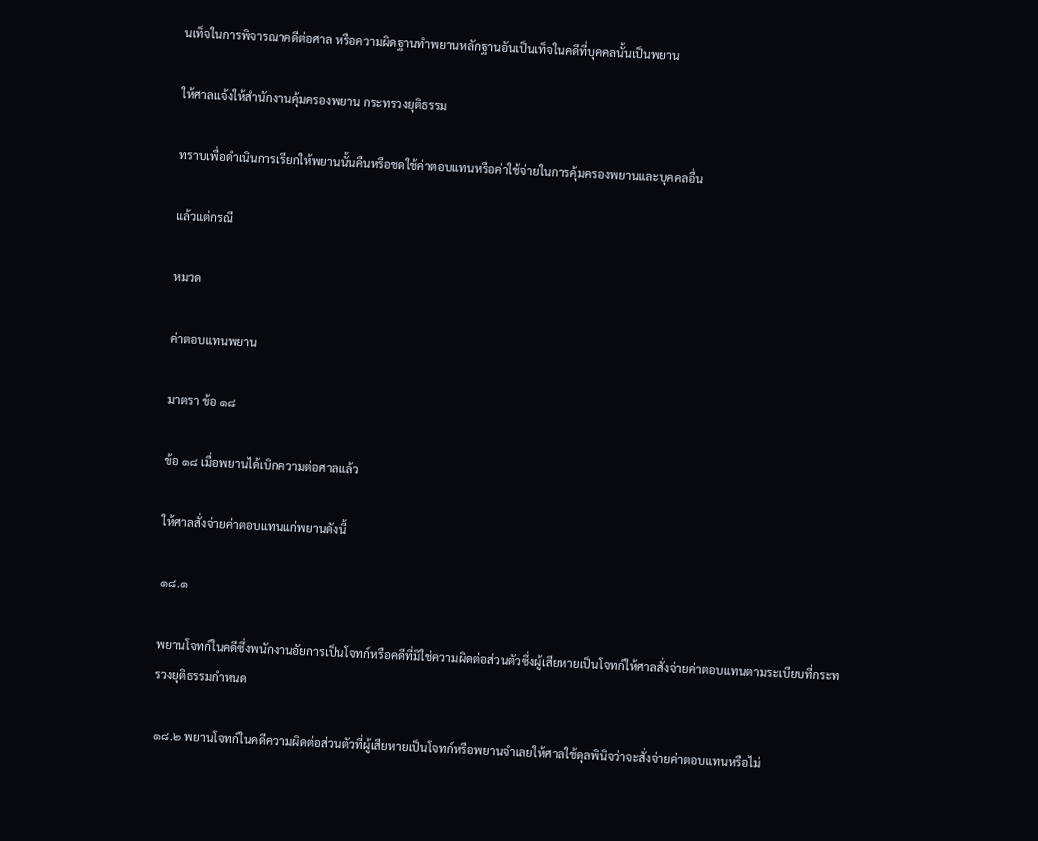นเท็จในการพิจารณาคดีต่อศาล หรือความผิดฐานทำพยานหลักฐานอันเป็นเท็จในคดีที่บุคคลนั้นเป็นพยาน

ให้ศาลแจ้งให้สำนักงานคุ้มครองพยาน กระทรวงยุติธรรม

ทราบเพื่อดำเนินการเรียกให้พยานนั้นคืนหรือชดใช้ค่าตอบแทนหรือค่าใช้จ่ายในการคุ้มครองพยานและบุคคลอื่น

แล้วแต่กรณี

หมวด

ค่าตอบแทนพยาน

มาตรา ข้อ ๑๘

ข้อ ๑๘ เมื่อพยานได้เบิกความต่อศาลแล้ว

ให้ศาลสั่งจ่ายค่าตอบแทนแก่พยานดังนี้

๑๘.๑

พยานโจทก์ในคดีซึ่งพนักงานอัยการเป็นโจทก์หรือคดีที่มิใช่ความผิดต่อส่วนตัวซึ่งผู้เสียหายเป็นโจทก์ให้ศาลสั่งจ่ายค่าตอบแทนตามระเบียบที่กระทรวงยุติธรรมกำหนด

๑๘.๒ พยานโจทก์ในคดีความผิดต่อส่วนตัวที่ผู้เสียหายเป็นโจทก์หรือพยานจำเลยให้ศาลใช้ดุลพินิจว่าจะสั่งจ่ายค่าตอบแทนหรือไม่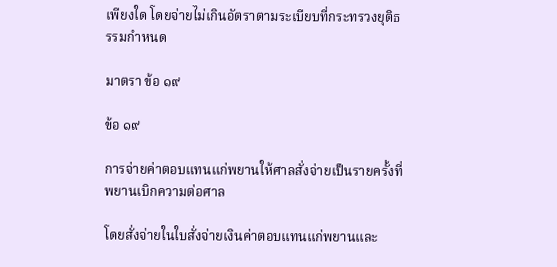เพียงใด โดยจ่ายไม่เกินอัตราตามระเบียบที่กระทรวงยุติธรรมกำหนด

มาตรา ข้อ ๑๙

ข้อ ๑๙

การจ่ายค่าตอบแทนแก่พยานให้ศาลสั่งจ่ายเป็นรายครั้งที่พยานเบิกความต่อศาล

โดยสั่งจ่ายในใบสั่งจ่ายเงินค่าตอบแทนแก่พยานและ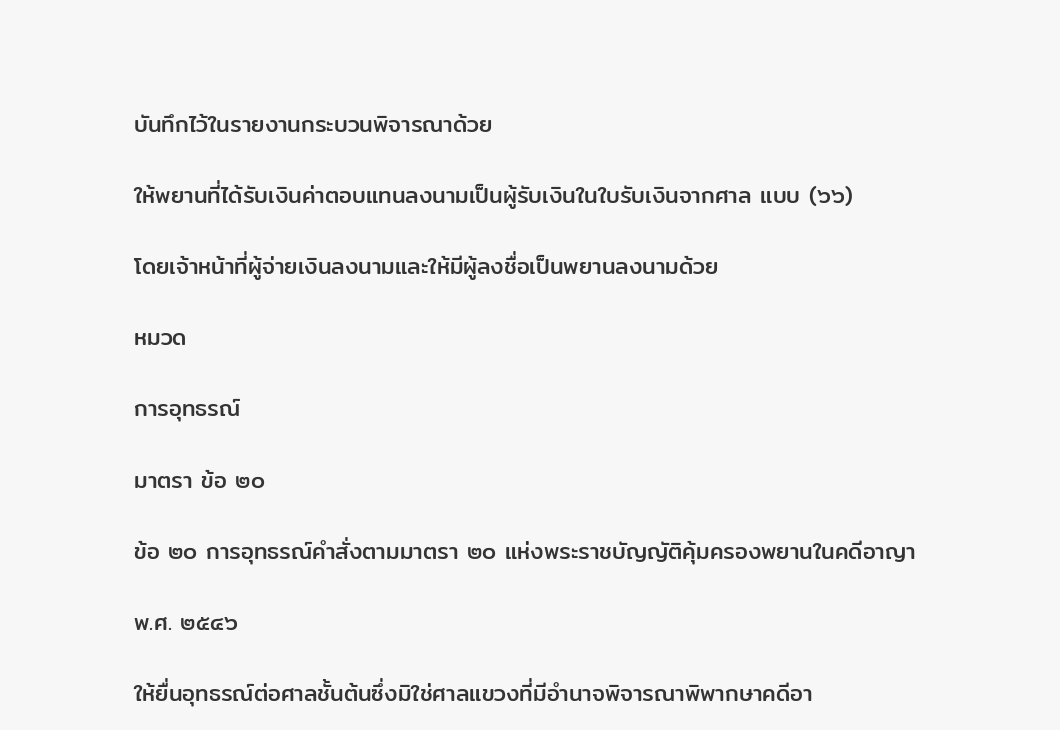บันทึกไว้ในรายงานกระบวนพิจารณาด้วย

ให้พยานที่ได้รับเงินค่าตอบแทนลงนามเป็นผู้รับเงินในใบรับเงินจากศาล แบบ (๖๖)

โดยเจ้าหน้าที่ผู้จ่ายเงินลงนามและให้มีผู้ลงชื่อเป็นพยานลงนามด้วย

หมวด

การอุทธรณ์

มาตรา ข้อ ๒๐

ข้อ ๒๐ การอุทธรณ์คำสั่งตามมาตรา ๒๐ แห่งพระราชบัญญัติคุ้มครองพยานในคดีอาญา

พ.ศ. ๒๕๔๖

ให้ยื่นอุทธรณ์ต่อศาลชั้นต้นซึ่งมิใช่ศาลแขวงที่มีอำนาจพิจารณาพิพากษาคดีอา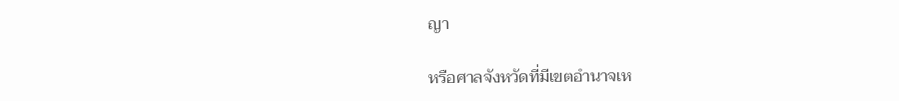ญา

หรือศาลจังหวัดที่มีเขตอำนาจเห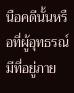นือคดีนั้นหรือที่ผู้อุทธรณ์มีที่อยู่ภาย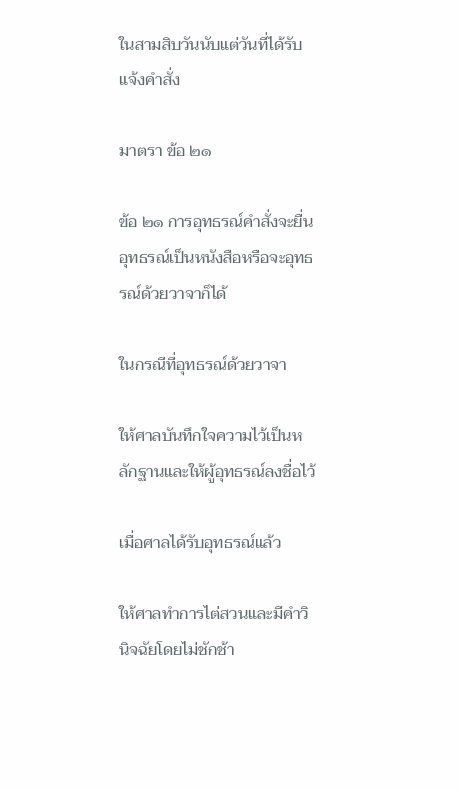ในสามสิบวันนับแต่วันที่ได้รับแจ้งคำสั่ง

มาตรา ข้อ ๒๑

ข้อ ๒๑ การอุทธรณ์คำสั่งจะยื่นอุทธรณ์เป็นหนังสือหรือจะอุทธรณ์ด้วยวาจาก็ได้

ในกรณีที่อุทธรณ์ด้วยวาจา

ให้ศาลบันทึกใจความไว้เป็นหลักฐานและให้ผู้อุทธรณ์ลงชื่อไว้

เมื่อศาลได้รับอุทธรณ์แล้ว

ให้ศาลทำการไต่สวนและมีคำวินิจฉัยโดยไม่ชักช้า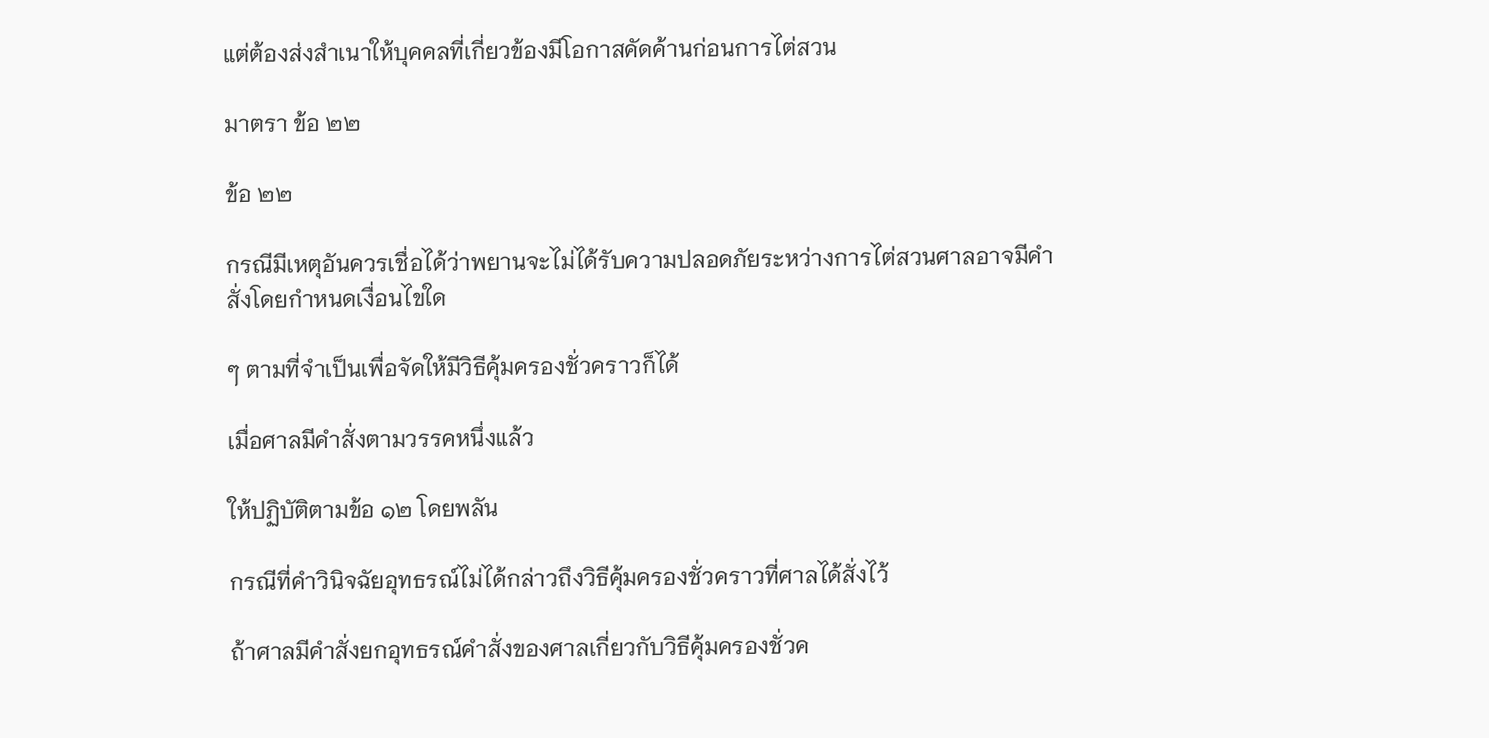แต่ต้องส่งสำเนาให้บุคคลที่เกี่ยวข้องมีโอกาสคัดค้านก่อนการไต่สวน

มาตรา ข้อ ๒๒

ข้อ ๒๒

กรณีมีเหตุอันควรเชื่อได้ว่าพยานจะไม่ได้รับความปลอดภัยระหว่างการไต่สวนศาลอาจมีคำสั่งโดยกำหนดเงื่อนไขใด

ๆ ตามที่จำเป็นเพื่อจัดให้มีวิธีคุ้มครองชั่วคราวก็ได้

เมื่อศาลมีคำสั่งตามวรรคหนึ่งแล้ว

ให้ปฏิบัติตามข้อ ๑๒ โดยพลัน

กรณีที่คำวินิจฉัยอุทธรณ์ไม่ได้กล่าวถึงวิธีคุ้มครองชั่วคราวที่ศาลได้สั่งไว้

ถ้าศาลมีคำสั่งยกอุทธรณ์คำสั่งของศาลเกี่ยวกับวิธีคุ้มครองชั่วค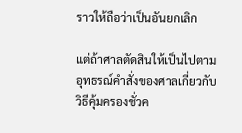ราวให้ถือว่าเป็นอันยกเลิก

แต่ถ้าศาลตัดสินให้เป็นไปตามอุทธรณ์คำสั่งของศาลเกี่ยวกับวิธีคุ้มครองชั่วค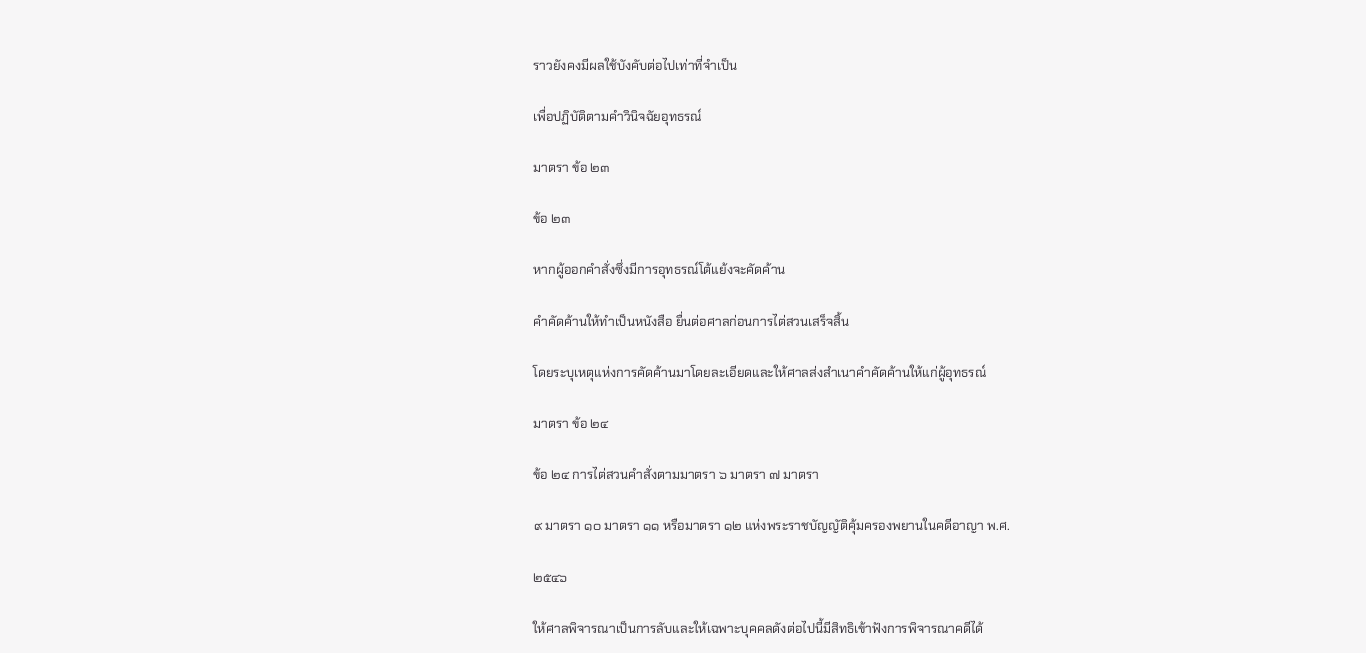ราวยังคงมีผลใช้บังคับต่อไปเท่าที่จำเป็น

เพื่อปฏิบัติตามคำวินิจฉัยอุทธรณ์

มาตรา ข้อ ๒๓

ข้อ ๒๓

หากผู้ออกคำสั่งซึ่งมีการอุทธรณ์โต้แย้งจะคัดค้าน

คำคัดค้านให้ทำเป็นหนังสือ ยื่นต่อศาลก่อนการไต่สวนเสร็จสิ้น

โดยระบุเหตุแห่งการคัดค้านมาโดยละเอียดและให้ศาลส่งสำเนาคำคัดค้านให้แก่ผู้อุทธรณ์

มาตรา ข้อ ๒๔

ข้อ ๒๔ การไต่สวนคำสั่งตามมาตรา ๖ มาตรา ๗ มาตรา

๙ มาตรา ๑๐ มาตรา ๑๑ หรือมาตรา ๑๒ แห่งพระราชบัญญัติคุ้มครองพยานในคดีอาญา พ.ศ.

๒๕๔๖

ให้ศาลพิจารณาเป็นการลับและให้เฉพาะบุคคลดังต่อไปนี้มีสิทธิเข้าฟังการพิจารณาคดีได้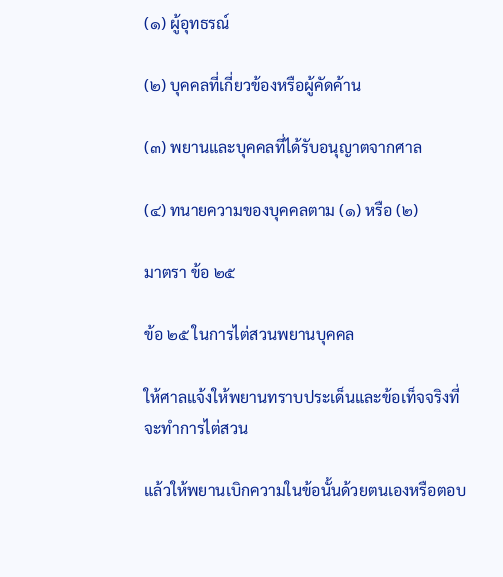(๑) ผู้อุทธรณ์

(๒) บุคคลที่เกี่ยวข้องหรือผู้คัดค้าน

(๓) พยานและบุคคลที่ได้รับอนุญาตจากศาล

(๔) ทนายความของบุคคลตาม (๑) หรือ (๒)

มาตรา ข้อ ๒๕

ข้อ ๒๕ ในการไต่สวนพยานบุคคล

ให้ศาลแจ้งให้พยานทราบประเด็นและข้อเท็จจริงที่จะทำการไต่สวน

แล้วให้พยานเบิกความในข้อนั้นด้วยตนเองหรือตอบ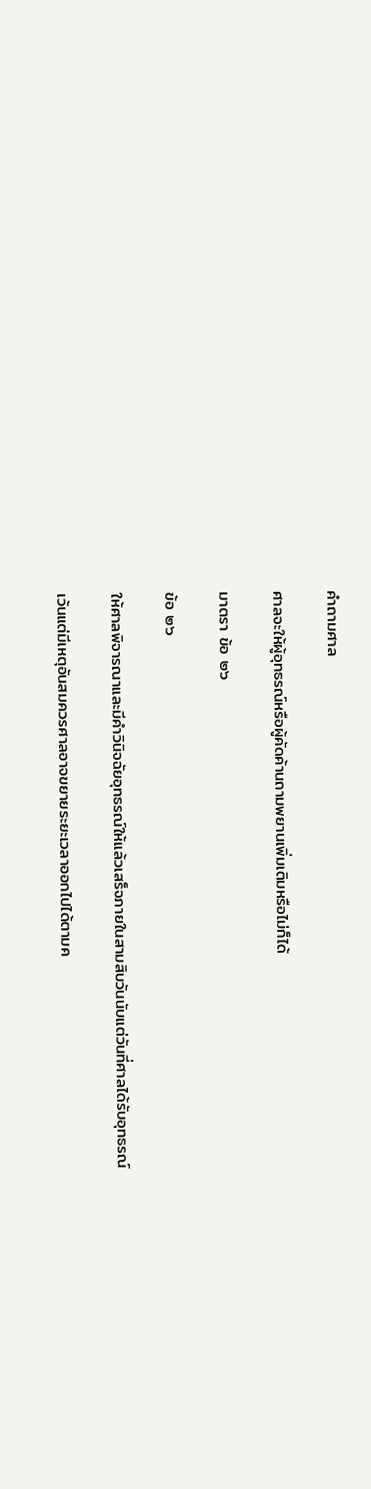คำถามศาล

ศาลจะให้ผู้อุทธรณ์หรือผู้คัดค้านถามพยานเพิ่มเติมหรือไม่ก็ได้

มาตรา ข้อ ๒๖

ข้อ ๒๖

ให้ศาลพิจารณาและมีคำวินิจฉัยอุทธรณ์ให้แล้วเสร็จภายในสามสิบวันนับแต่วันที่ศาลได้รับอุทธรณ์

เว้นแต่มีเหตุอันสมควรศาลอาจขยายระยะเวลาออกไปได้ตามค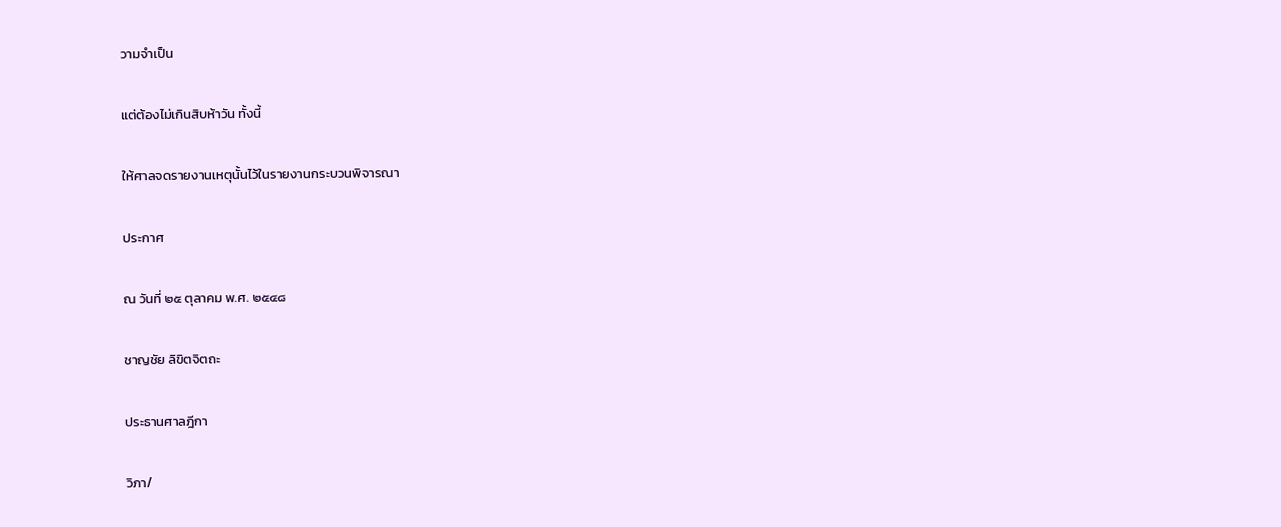วามจำเป็น

แต่ต้องไม่เกินสิบห้าวัน ทั้งนี้

ให้ศาลจดรายงานเหตุนั้นไว้ในรายงานกระบวนพิจารณา

ประกาศ

ณ วันที่ ๒๕ ตุลาคม พ.ศ. ๒๕๔๘

ชาญชัย ลิขิตจิตถะ

ประธานศาลฎีกา

วิภา/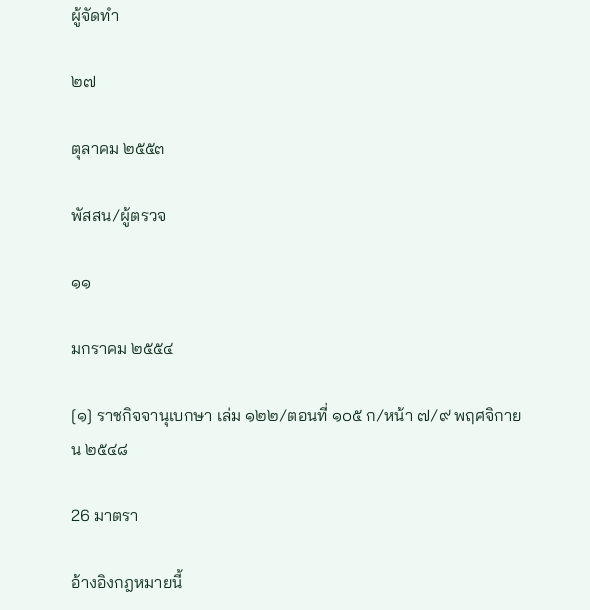ผู้จัดทำ

๒๗

ตุลาคม ๒๕๕๓

พัสสน/ผู้ตรวจ

๑๑

มกราคม ๒๕๕๔

[๑] ราชกิจจานุเบกษา เล่ม ๑๒๒/ตอนที่ ๑๐๕ ก/หน้า ๗/๙ พฤศจิกายน ๒๕๔๘

26 มาตรา

อ้างอิงกฎหมายนี้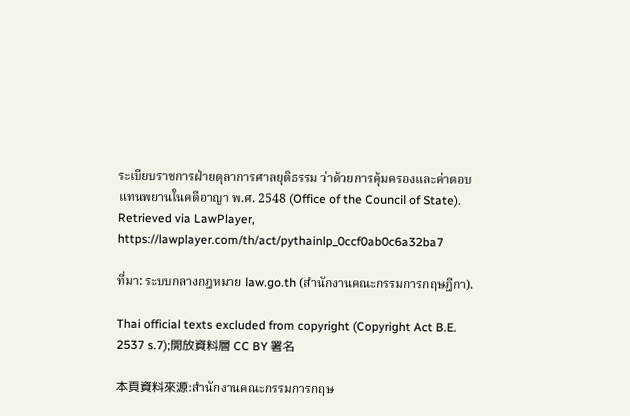ระเบียบราชการฝ่ายตุลาการศาลยุติธรรม ว่าด้วยการคุ้มครองและค่าตอบแทนพยานในคดีอาญา พ.ศ. 2548 (Office of the Council of State). Retrieved via LawPlayer, https://lawplayer.com/th/act/pythainlp_0ccf0ab0c6a32ba7

ที่มา: ระบบกลางกฎหมาย law.go.th (สำนักงานคณะกรรมการกฤษฎีกา).

Thai official texts excluded from copyright (Copyright Act B.E. 2537 s.7);開放資料層 CC BY 署名

本頁資料來源:สำนักงานคณะกรรมการกฤษ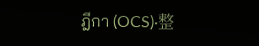ฎีกา (OCS)·整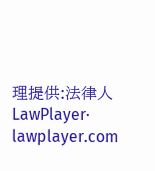理提供:法律人 LawPlayer· lawplayer.com